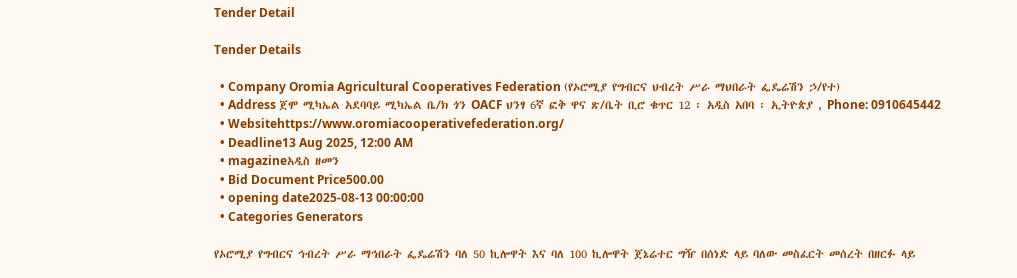Tender Detail

Tender Details

  • Company Oromia Agricultural Cooperatives Federation (የኦሮሚያ የግብርና ህብረት ሥራ ማህበራት ፌዴሬሽን ኃ/የተ)
  • Address ጀሞ ሚካኤል አደባባይ ሚካኤል ቤ/ክ ጎን OACF ህንፃ 6ኛ ፎቅ ዋና ጽ/ቤት ቢሮ ቁጥር 12 ፡ አዲስ አበባ ፡ ኢትዮጵያ , Phone: 0910645442
  • Websitehttps://www.oromiacooperativefederation.org/
  • Deadline13 Aug 2025, 12:00 AM
  • magazineአዲስ ዘመን
  • Bid Document Price500.00
  • opening date2025-08-13 00:00:00
  • Categories Generators

የኦሮሚያ የግብርና ኅብረት ሥራ ማኅበራት ፌዴሬሽን ባለ 50 ኪሎዋት እና ባለ 100 ኪሎዋት ጀኔሬተር ግዥ በሰነድ ላይ ባለው መስፈርት መሰረት በዘርፉ ላይ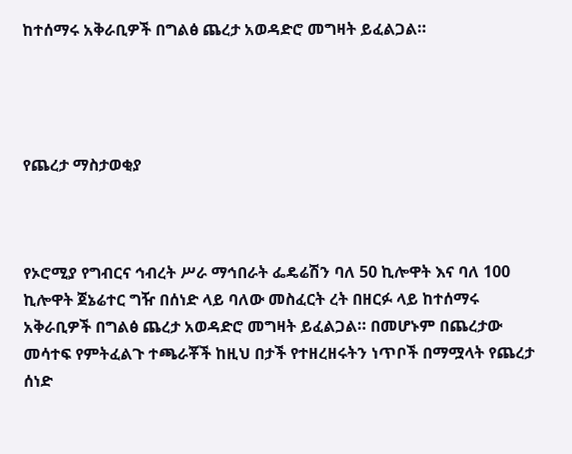ከተሰማሩ አቅራቢዎች በግልፅ ጨረታ አወዳድሮ መግዛት ይፈልጋል።




የጨረታ ማስታወቂያ



የኦሮሚያ የግብርና ኅብረት ሥራ ማኅበራት ፌዴሬሽን ባለ 50 ኪሎዋት እና ባለ 100 ኪሎዋት ጀኔሬተር ግዥ በሰነድ ላይ ባለው መስፈርት ረት በዘርፉ ላይ ከተሰማሩ አቅራቢዎች በግልፅ ጨረታ አወዳድሮ መግዛት ይፈልጋል። በመሆኑም በጨረታው መሳተፍ የምትፈልጉ ተጫራቾች ከዚህ በታች የተዘረዘሩትን ነጥቦች በማሟላት የጨረታ ሰነድ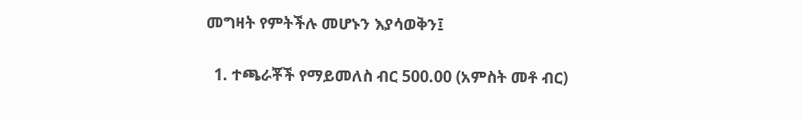መግዛት የምትችሉ መሆኑን እያሳወቅን፤

  1. ተጫራቾች የማይመለስ ብር 500.00 (አምስት መቶ ብር)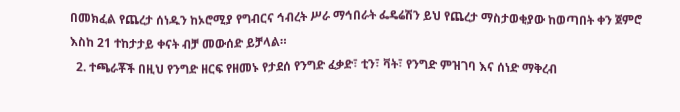በመክፈል የጨረታ ሰነዱን ከኦሮሚያ የግብርና ኅብረት ሥራ ማኅበራት ፌዴሬሽን ይህ የጨረታ ማስታወቂያው ከወጣበት ቀን ጀምሮ እስከ 21 ተከታታይ ቀናት ብቻ መውሰድ ይቻላል።
  2. ተጫራቾች በዚህ የንግድ ዘርፍ የዘመኑ የታደሰ የንግድ ፈቃድ፣ ቲን፣ ቫት፣ የንግድ ምዝገባ እና ሰነድ ማቅረብ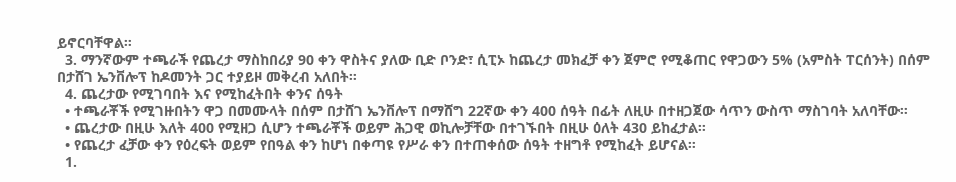ይኖርባቸዋል።
  3. ማንኛውም ተጫራች የጨረታ ማስከበሪያ 90 ቀን ዋስትና ያለው ቢድ ቦንድ፣ ሲፒኦ ከጨረታ መክፈቻ ቀን ጀምሮ የሚቆጠር የዋጋውን 5% (አምስት ፐርሰንት) በሰም በታሸገ ኤንቨሎፕ ከዶመንት ጋር ተያይዞ መቅረብ አለበት።
  4. ጨረታው የሚገባበት እና የሚከፈትበት ቀንና ሰዓት
  • ተጫራቾች የሚገዙበትን ዋጋ በመሙላት በሰም በታሸገ ኤንቨሎፕ በማሸግ 22ኛው ቀን 400 ሰዓት በፊት ለዚሁ በተዘጋጀው ሳጥን ውስጥ ማስገባት አለባቸው።
  • ጨረታው በዚሁ እለት 400 የሚዘጋ ሲሆን ተጫራቾች ወይም ሕጋዊ ወኪሎቻቸው በተገኙበት በዚሁ ዕለት 430 ይከፈታል፡፡
  • የጨረታ ፈቻው ቀን የዕረፍት ወይም የበዓል ቀን ከሆነ በቀጣዩ የሥራ ቀን በተጠቀሰው ሰዓት ተዘግቶ የሚከፈት ይሆናል።
  1.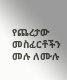የጨረታው መስፈርቶችን መሉ ለሙሉ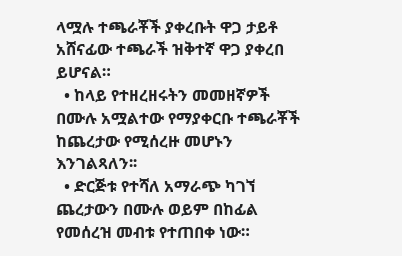ላሟሉ ተጫራቾች ያቀረቡት ዋጋ ታይቶ አሸናፊው ተጫራች ዝቅተኛ ዋጋ ያቀረበ ይሆናል።
  • ከላይ የተዘረዘሩትን መመዘኛዎች በሙሉ አሟልተው የማያቀርቡ ተጫራቾች ከጨረታው የሚሰረዙ መሆኑን እንገልጻለን፡፡
  • ድርጅቱ የተሻለ አማራጭ ካገኘ ጨረታውን በሙሉ ወይም በከፊል የመሰረዝ መብቱ የተጠበቀ ነው።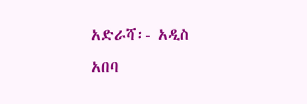አድራሻ፡- አዲስ አበባ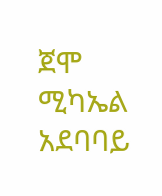ጀሞ ሚካኤል አደባባይ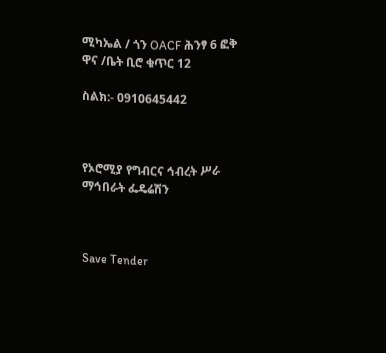ሚካኤል / ጎን OACF ሕንፃ 6 ፎቅ ዋና /ቤት ቢሮ ቁጥር 12

ስልክ:- 0910645442



የኦሮሚያ የግብርና ኅብረት ሥራ ማኅበራት ፌዴሬሽን



Save Tender